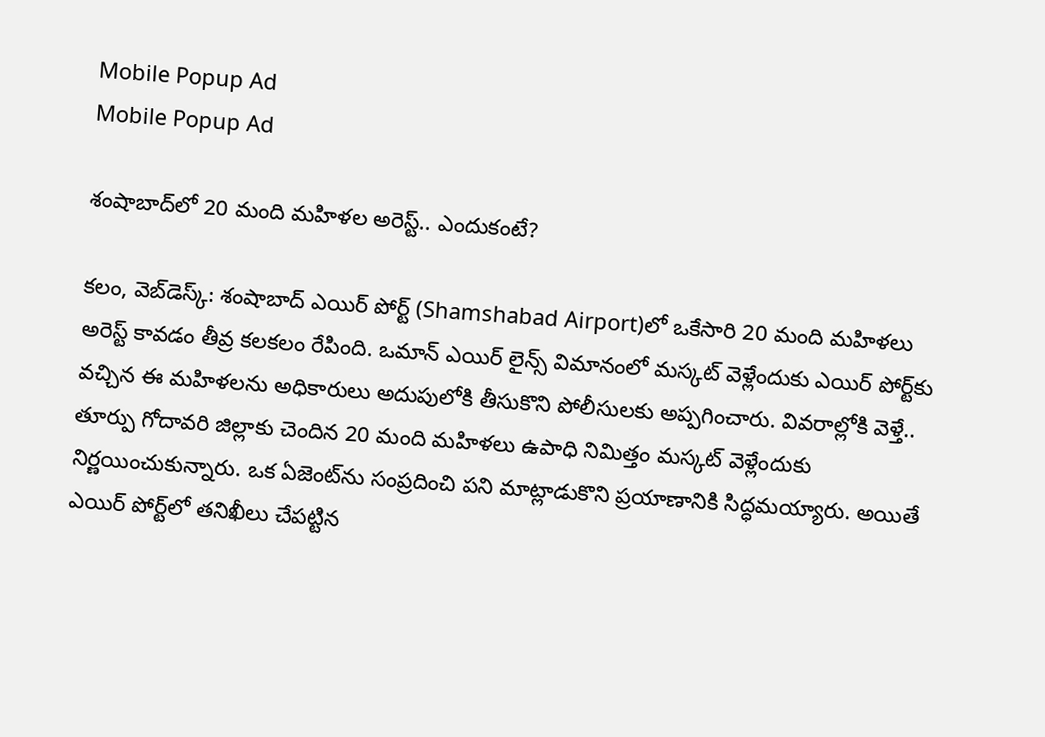Mobile Popup Ad
Mobile Popup Ad

శంషాబాద్‌లో 20 మంది మ‌హిళ‌ల అరెస్ట్‌.. ఎందుకంటే?

క‌లం, వెబ్‌డెస్క్‌: శంషాబాద్ ఎయిర్ పోర్ట్‌ (Shamshabad Airport)లో ఒకేసారి 20 మంది మ‌హిళ‌లు అరెస్ట్ కావ‌డం తీవ్ర‌ క‌ల‌క‌లం రేపింది. ఒమాన్ ఎయిర్ లైన్స్ విమానంలో మ‌స్క‌ట్ వెళ్లేందుకు ఎయిర్ పోర్ట్‌కు వ‌చ్చిన ఈ మ‌హిళ‌ల‌ను అధికారులు అదుపులోకి తీసుకొని పోలీసుల‌కు అప్ప‌గించారు. వివ‌రాల్లోకి వెళ్తే.. తూర్పు గోదావ‌రి జిల్లాకు చెందిన 20 మంది మ‌హిళ‌లు ఉపాధి నిమిత్తం మ‌స్క‌ట్ వెళ్లేందుకు నిర్ణ‌యించుకున్నారు. ఒక ఏజెంట్‌ను సంప్ర‌దించి ప‌ని మాట్లాడుకొని ప్ర‌యాణానికి సిద్ధ‌మ‌య్యారు. అయితే ఎయిర్ పోర్ట్‌లో త‌నిఖీలు చేప‌ట్టిన‌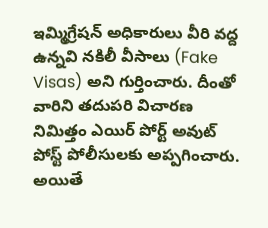ఇమ్మిగ్రేష‌న్ అధికారులు వీరి వ‌ద్ద ఉన్న‌వి న‌కిలీ వీసాలు (Fake Visas) అని గుర్తించారు. దీంతో వారిని త‌దుప‌రి విచార‌ణ నిమిత్తం ఎయిర్ పోర్ట్ అవుట్ పోస్ట్ పోలీసుల‌కు అప్ప‌గించారు. అయితే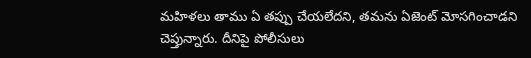మ‌హిళ‌లు తాము ఏ త‌ప్పు చేయ‌లేద‌ని, త‌మ‌ను ఏజెంట్ మోస‌గించాడ‌ని చెప్తున్నారు. దీనిపై పోలీసులు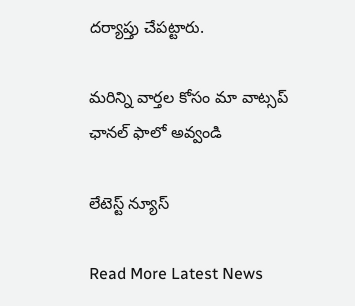ద‌ర్యాప్తు చేప‌ట్టారు.

మ‌రిన్ని వార్త‌ల కోసం మా వాట్స‌ప్ ఛాన‌ల్ ఫాలో అవ్వండి

లేటెస్ట్ న్యూస్‌

Read More Latest News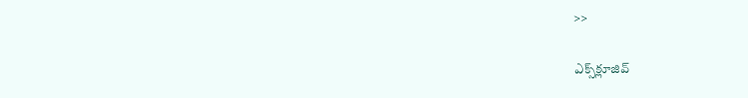>>

ఎక్స్‌క్లూజివ్‌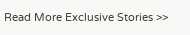Read More Exclusive Stories >>